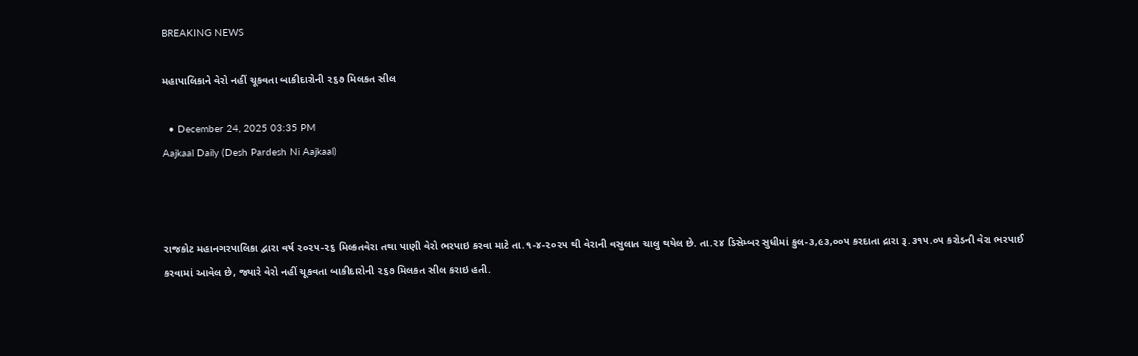BREAKING NEWS

મહાપાલિકાને વેરો નહીં ચૂકવતા બાકીદારોની ૨૬૭ મિલકત સીલ

  • December 24, 2025 03:35 PM
Aajkaal Daily (Desh Pardesh Ni Aajkaal)



રાજકોટ મહાનગરપાલિકા દ્વારા વર્ષ ૨૦૨૫-૨૬ મિલ્કતવેરા તથા પાણી વેરો ભરપાઇ કરવા માટે તા.૧-૪-૨૦૨૫ થી વેરાની વસુલાત ચાલુ થયેલ છે. તા.૨૪ ડિસેમ્બર સુધીમાં કુલ-૩,૯૩,૦૦૫ કરદાતા દ્રારા રૂ.૩૧૫.૦૫ કરોડની વેરા ભરપાઈ કરવામાં આવેલ છે, જ્યારે વેરો નહીં ચૂકવતા બાકીદારોની ૨૬૭ મિલકત સીલ કરાઇ હતી.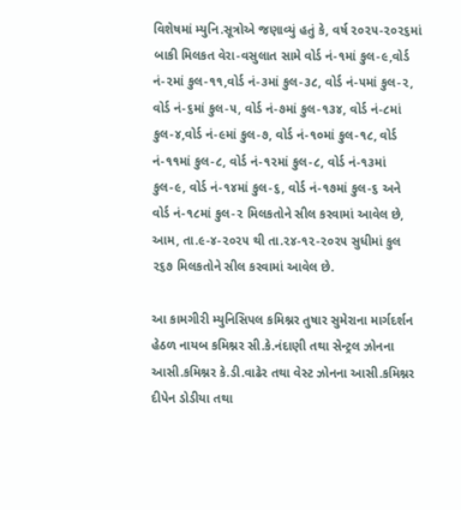વિશેષમાં મ્યુનિ.સૂત્રોએ જણાવ્યું હતું કે, વર્ષ ૨૦૨૫-૨૦૨૬માં બાકી મિલકત વેરા-વસુલાત સામે વોર્ડ નં-૧માં કુલ-૯,વોર્ડ નં-૨માં કુલ-૧૧,વોર્ડ નં-૩માં કુલ-૩૮, વોર્ડ નં-૫માં કુલ-૨, વોર્ડ નં-૬માં કુલ-૫, વોર્ડ નં-૭માં કુલ-૧૩૪, વોર્ડ નં-૮માં કુલ-૪,વોર્ડ નં-૯માં કુલ-૭, વોર્ડ નં-૧૦માં કુલ-૧૮, વોર્ડ નં-૧૧માં કુલ-૮, વોર્ડ નં-૧૨માં કુલ-૮, વોર્ડ નં-૧૩માં કુલ-૯, વોર્ડ નં-૧૪માં કુલ-૬, વોર્ડ નં-૧૭માં કુલ-૬ અને વોર્ડ નં-૧૮માં કુલ-૨ મિલકતોને સીલ કરવામાં આવેલ છે, આમ, તા.૯-૪-૨૦૨૫ થી તા.૨૪-૧૨-૨૦૨૫ સુધીમાં કુલ ૨૬૭ મિલકતોને સીલ કરવામાં આવેલ છે.

આ કામગીરી મ્યુનિસિપલ કમિશ્નર તુષાર સુમેરાના માર્ગદર્શન હેઠળ નાયબ કમિશ્નર સી.કે.નંદાણી તથા સેન્‍ટ્રલ ઝોનના આસી.કમિશ્નર કે.ડી.વાઢેર તથા વેસ્‍ટ ઝોનના આસી.કમિશ્નર દીપેન ડોડીયા તથા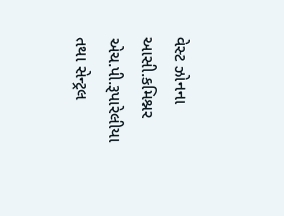વેસ્‍ટ ઝોનના આસી.કમિશ્નર એચ.પી.રૂપારેલીયા તથા સેન્‍ટ્રલ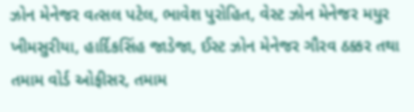ઝોન મેનેજર વત્‍સલ પટેલ, ભાવેશ પુરોહિત, વેસ્‍ટ ઝોન મેનેજર મયુર ખીમસુરીયા, હાર્દિકસિંહ જાડેજા, ઈસ્‍ટ ઝોન મેનેજર ગૌરવ ઠક્કર તથા તમામ વોર્ડ ઓફીસર, તમામ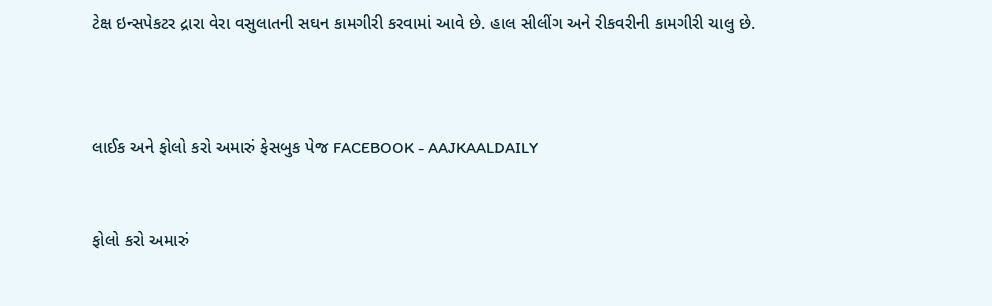ટેક્ષ ઇન્‍સપેકટર દ્રારા વેરા વસુલાતની સઘન કામગીરી કરવામાં આવે છે. હાલ સીલીંગ અને રીકવરીની કામગીરી ચાલુ છે.



લાઈક અને ફોલો કરો અમારું ફેસબુક પેજ FACEBOOK - AAJKAALDAILY


ફોલો કરો અમારું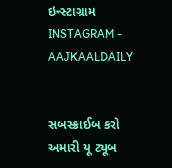ઇન્સ્ટાગ્રામ INSTAGRAM - AAJKAALDAILY


સબસ્ક્રાઈબ કરો અમારી યૂ ટ્યૂબ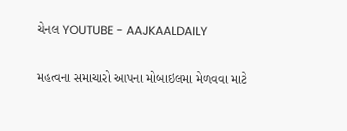ચેનલ YOUTUBE - AAJKAALDAILY


મહત્વના સમાચારો આપના મોબાઇલમા મેળવવા માટે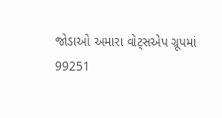જોડાઓ અમારા વોટ્સએપ ગ્રૂપમાં  99251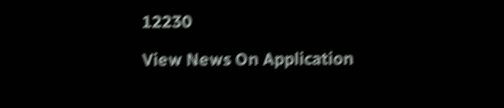12230

View News On Application